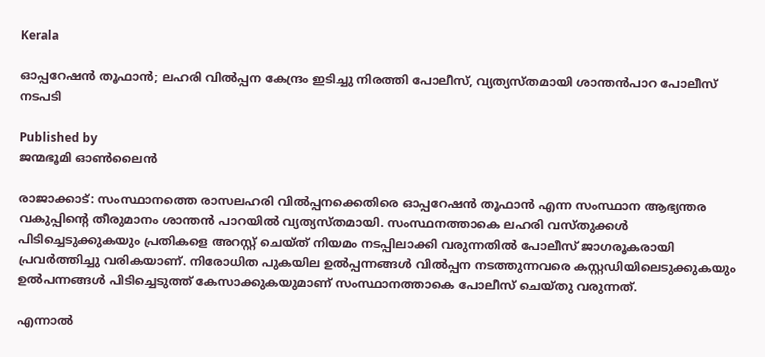Kerala

ഓപ്പറേഷന്‍ തൂഫാന്‍; ലഹരി വില്‍പ്പന കേന്ദ്രം ഇടിച്ചു നിരത്തി പോലീസ്, വ്യത്യസ്തമായി ശാന്തന്‍പാറ പോലീസ് നടപടി

Published by
ജന്മഭൂമി ഓണ്‍ലൈന്‍

രാജാക്കാട്: സംസ്ഥാനത്തെ രാസലഹരി വില്‍പ്പനക്കെതിരെ ഓപ്പറേഷന്‍ തൂഫാന്‍ എന്ന സംസ്ഥാന ആഭ്യന്തര വകുപ്പിന്റെ തീരുമാനം ശാന്തന്‍ പാറയില്‍ വ്യത്യസ്തമായി. സംസ്ഥനത്താകെ ലഹരി വസ്തുക്കള്‍ പിടിച്ചെടുക്കുകയും പ്രതികളെ അറസ്റ്റ് ചെയ്ത് നിയമം നടപ്പിലാക്കി വരുന്നതില്‍ പോലീസ് ജാഗരൂകരായി പ്രവര്‍ത്തിച്ചു വരികയാണ്. നിരോധിത പുകയില ഉല്‍പ്പന്നങ്ങള്‍ വില്‍പ്പന നടത്തുന്നവരെ കസ്റ്റഡിയിലെടുക്കുകയും ഉല്‍പന്നങ്ങള്‍ പിടിച്ചെടുത്ത് കേസാക്കുകയുമാണ് സംസ്ഥാനത്താകെ പോലീസ് ചെയ്തു വരുന്നത്.

എന്നാല്‍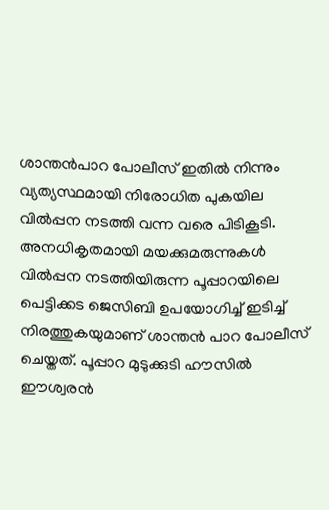ശാന്തന്‍പാറ പോലീസ് ഇതില്‍ നിന്നും വ്യത്യസ്ഥമായി നിരോധിത പുകയില വില്‍പ്പന നടത്തി വന്ന വരെ പിടികൂടി. അനധികൃതമായി മയക്കുമരുന്നുകള്‍ വില്‍പ്പന നടത്തിയിരുന്ന പൂപ്പാറയിലെ പെട്ടിക്കട ജെസിബി ഉപയോഗിച്ച് ഇടിച്ച് നിരത്തുകയുമാണ് ശാന്തന്‍ പാറ പോലീസ് ചെയ്തത്. പൂപ്പാറ മുടുക്കുടി ഹൗസില്‍ ഈശ്വരന്‍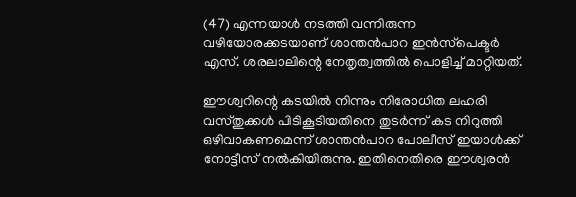(47) എന്നയാള്‍ നടത്തി വന്നിരുന്ന വഴിയോരക്കടയാണ് ശാന്തന്‍പാറ ഇന്‍സ്‌പെക്ടര്‍ എസ്. ശരലാലിന്റെ നേതൃത്വത്തില്‍ പൊളിച്ച് മാറ്റിയത്.

ഈശ്വറിന്റെ കടയില്‍ നിന്നും നിരോധിത ലഹരി വസ്തുക്കള്‍ പിടികൂടിയതിനെ തുടര്‍ന്ന് കട നിറുത്തി ഒഴിവാകണമെന്ന് ശാന്തന്‍പാറ പോലീസ് ഇയാള്‍ക്ക് നോട്ടീസ് നല്‍കിയിരുന്നു. ഇതിനെതിരെ ഈശ്വരന്‍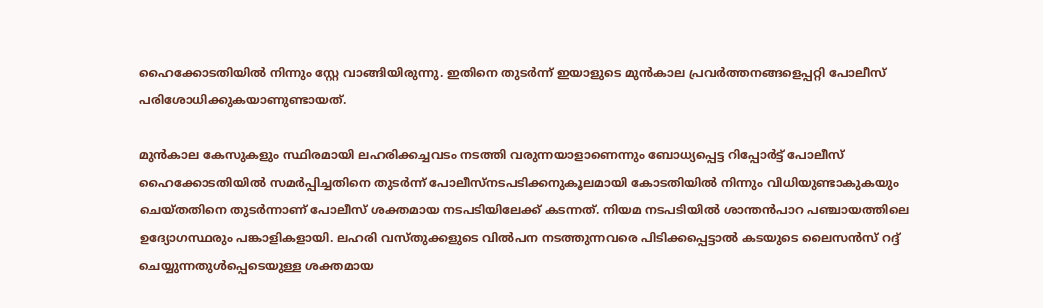ഹൈക്കോടതിയില്‍ നിന്നും സ്റ്റേ വാങ്ങിയിരുന്നു. ഇതിനെ തുടര്‍ന്ന് ഇയാളുടെ മുന്‍കാല പ്രവര്‍ത്തനങ്ങളെപ്പറ്റി പോലീസ് പരിശോധിക്കുകയാണുണ്ടായത്.

മുന്‍കാല കേസുകളും സ്ഥിരമായി ലഹരിക്കച്ചവടം നടത്തി വരുന്നയാളാണെന്നും ബോധ്യപ്പെട്ട റിപ്പോര്‍ട്ട് പോലീസ് ഹൈക്കോടതിയില്‍ സമര്‍പ്പിച്ചതിനെ തുടര്‍ന്ന് പോലീസ്‌നടപടിക്കനുകൂലമായി കോടതിയില്‍ നിന്നും വിധിയുണ്ടാകുകയും ചെയ്തതിനെ തുടര്‍ന്നാണ് പോലീസ് ശക്തമായ നടപടിയിലേക്ക് കടന്നത്. നിയമ നടപടിയില്‍ ശാന്തന്‍പാറ പഞ്ചായത്തിലെ ഉദ്യോഗസ്ഥരും പങ്കാളികളായി. ലഹരി വസ്തുക്കളുടെ വില്‍പന നടത്തുന്നവരെ പിടിക്കപ്പെട്ടാല്‍ കടയുടെ ലൈസന്‍സ് റദ്ദ് ചെയ്യുന്നതുള്‍പ്പെടെയുള്ള ശക്തമായ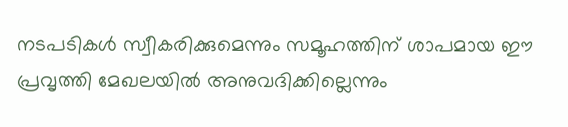നടപടികള്‍ സ്വീകരിക്കുമെന്നും സമൂഹത്തിന് ശാപമായ ഈ പ്രവൃത്തി മേഖലയില്‍ അനുവദിക്കില്ലെന്നും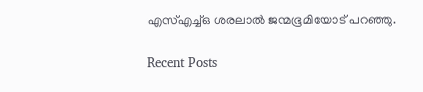എസ്എച്ച്ഒ ശരലാല്‍ ജന്മഭൂമിയോട് പറഞ്ഞു.

Recent Posts